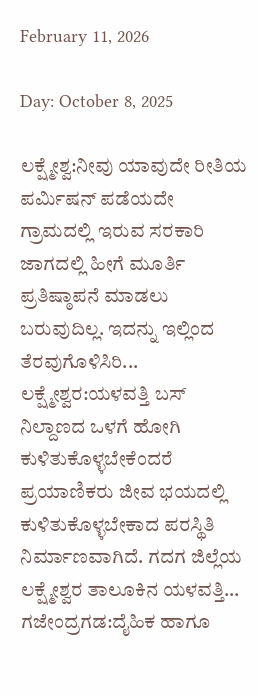February 11, 2026

Day: October 8, 2025

ಲಕ್ಷ್ಮೇಶ್ವ:ನೀವು ಯಾವುದೇ ರೀತಿಯ ಪರ್ಮಿಷನ್ ಪಡೆಯದೇ ಗ್ರಾಮದಲ್ಲಿ ಇರುವ ಸರಕಾರಿ ಜಾಗದಲ್ಲಿ ಹೀಗೆ ಮೂರ್ತಿ ಪ್ರತಿಷ್ಠಾಪನೆ ಮಾಡಲು ಬರುವುದಿಲ್ಲ. ಇದನ್ನು ಇಲ್ಲಿಂದ ತೆರವುಗೊಳಿಸಿರಿ...
ಲಕ್ಷ್ಮೇಶ್ವರ:ಯಳವತ್ತಿ ಬಸ್ ನಿಲ್ದಾಣದ ಒಳಗೆ ಹೋಗಿ ಕುಳಿತುಕೊಳ್ಳಬೇಕೆಂದರೆ ಪ್ರಯಾಣಿಕರು ಜೀವ ಭಯದಲ್ಲಿ ಕುಳಿತುಕೊಳ್ಳಬೇಕಾದ ಪರಸ್ಥಿತಿ ನಿರ್ಮಾಣವಾಗಿದೆ. ಗದಗ ಜಿಲ್ಲೆಯ ಲಕ್ಷ್ಮೇಶ್ವರ ತಾಲೂಕಿನ ಯಳವತ್ತಿ...
ಗಜೇಂದ್ರಗಡ:ದೈಹಿಕ ಹಾಗೂ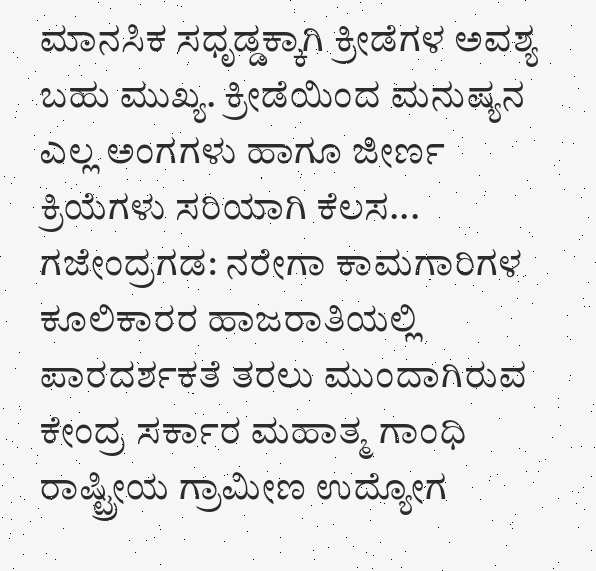ಮಾನಸಿಕ ಸಧೃಡ್ಡಕ್ಕಾಗಿ ಕ್ರೀಡೆಗಳ ಅವಶ್ಯ ಬಹು ಮುಖ್ಯ. ಕ್ರೀಡೆಯಿಂದ ಮನುಷ್ಯನ ಎಲ್ಲ ಅಂಗಗಳು ಹಾಗೂ ಜೀರ್ಣ ಕ್ರಿಯೆಗಳು ಸರಿಯಾಗಿ ಕೆಲಸ...
ಗಜೇಂದ್ರಗಡ: ನರೇಗಾ ಕಾಮಗಾರಿಗಳ ಕೂಲಿಕಾರರ ಹಾಜರಾತಿಯಲ್ಲಿ ಪಾರದರ್ಶಕತೆ ತರಲು ಮುಂದಾಗಿರುವ ಕೇಂದ್ರ ಸರ್ಕಾರ ಮಹಾತ್ಮ ಗಾಂಧಿ ರಾಷ್ಟ್ರೀಯ ಗ್ರಾಮೀಣ ಉದ್ಯೋಗ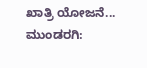ಖಾತ್ರಿ ಯೋಜನೆ...
ಮುಂಡರಗಿ: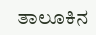ತಾಲೂಕಿನ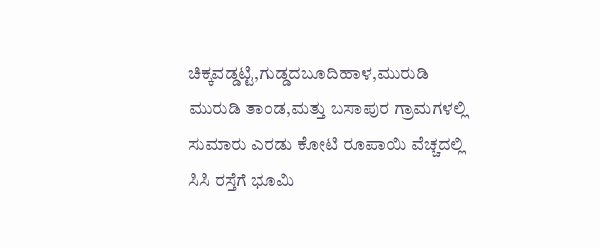ಚಿಕ್ಕವಡ್ಡಟ್ಟಿ,ಗುಡ್ಡದಬೂದಿಹಾಳ,ಮುರುಡಿ ಮುರುಡಿ ತಾಂಡ,ಮತ್ತು ಬಸಾಪುರ ಗ್ರಾಮಗಳಲ್ಲಿ ಸುಮಾರು ಎರಡು ಕೋಟಿ ರೂಪಾಯಿ ವೆಚ್ಚದಲ್ಲಿ ಸಿಸಿ ರಸ್ತೆಗೆ ಭೂಮಿ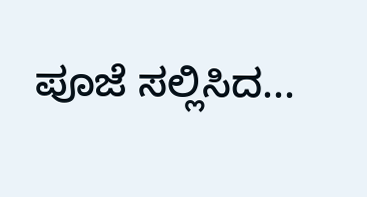ಪೂಜೆ ಸಲ್ಲಿಸಿದ...